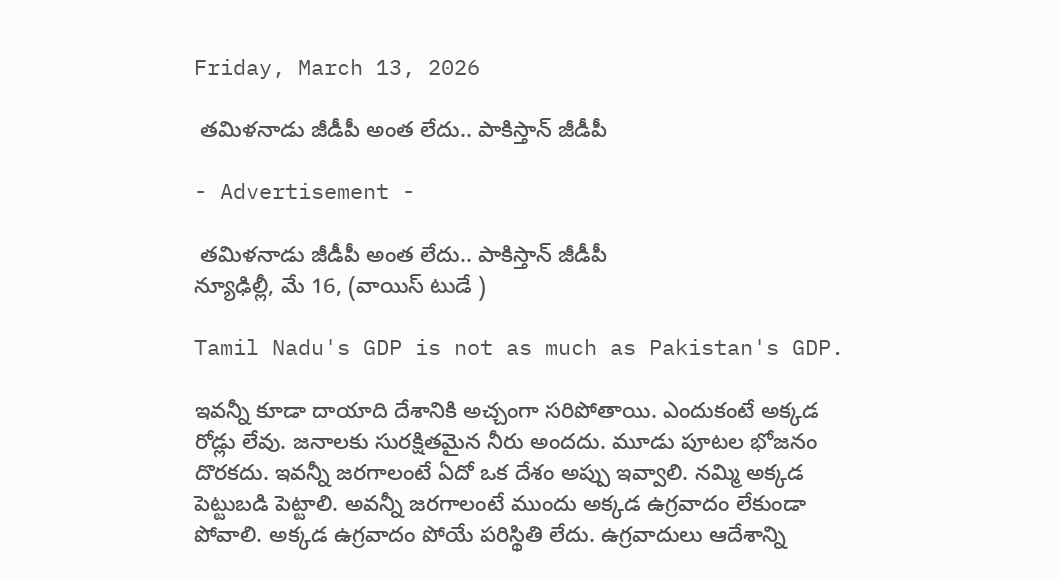Friday, March 13, 2026

 తమిళనాడు జీడీపీ అంత లేదు.. పాకిస్తాన్ జీడీపీ

- Advertisement -

 తమిళనాడు జీడీపీ అంత లేదు.. పాకిస్తాన్ జీడీపీ
న్యూఢిల్లీ, మే 16, (వాయిస్ టుడే )

Tamil Nadu's GDP is not as much as Pakistan's GDP.

ఇవన్నీ కూడా దాయాది దేశానికి అచ్చంగా సరిపోతాయి. ఎందుకంటే అక్కడ రోడ్లు లేవు. జనాలకు సురక్షితమైన నీరు అందదు. మూడు పూటల భోజనం దొరకదు. ఇవన్నీ జరగాలంటే ఏదో ఒక దేశం అప్పు ఇవ్వాలి. నమ్మి అక్కడ పెట్టుబడి పెట్టాలి. అవన్నీ జరగాలంటే ముందు అక్కడ ఉగ్రవాదం లేకుండా పోవాలి. అక్కడ ఉగ్రవాదం పోయే పరిస్థితి లేదు. ఉగ్రవాదులు ఆదేశాన్ని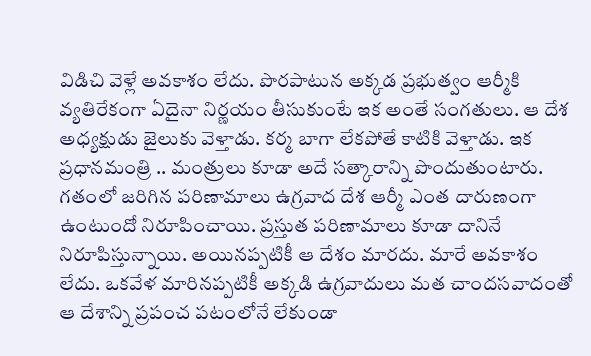విడిచి వెళ్లే అవకాశం లేదు. పొరపాటున అక్కడ ప్రభుత్వం ఆర్మీకి వ్యతిరేకంగా ఏదైనా నిర్ణయం తీసుకుంటే ఇక అంతే సంగతులు. ఆ దేశ అధ్యక్షుడు జైలుకు వెళ్తాడు. కర్మ బాగా లేకపోతే కాటికి వెళ్తాడు. ఇక ప్రధానమంత్రి .. మంత్రులు కూడా అదే సత్కారాన్ని పొందుతుంటారు. గతంలో జరిగిన పరిణామాలు ఉగ్రవాద దేశ ఆర్మీ ఎంత దారుణంగా ఉంటుందో నిరూపించాయి. ప్రస్తుత పరిణామాలు కూడా దానినే నిరూపిస్తున్నాయి. అయినప్పటికీ ఆ దేశం మారదు. మారే అవకాశం లేదు. ఒకవేళ మారినప్పటికీ అక్కడి ఉగ్రవాదులు మత చాందసవాదంతో ఆ దేశాన్ని ప్రపంచ పటంలోనే లేకుండా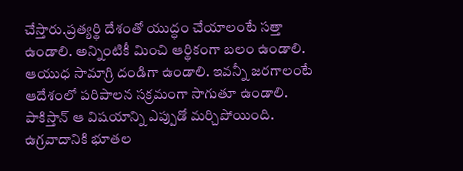చేస్తారు.ప్రత్యర్థి దేశంతో యుద్ధం చేయాలంటే సత్తా ఉండాలి. అన్నింటికీ మించి ఆర్థికంగా బలం ఉండాలి. ఆయుధ సామాగ్రి దండిగా ఉండాలి. ఇవన్నీ జరగాలంటే ఆదేశంలో పరిపాలన సక్రమంగా సాగుతూ ఉండాలి. పాకిస్తాన్ ఆ విషయాన్ని ఎప్పుడో మర్చిపోయింది. ఉగ్రవాదానికి భూతల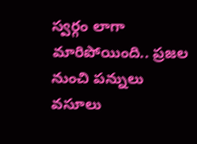స్వర్గం లాగా మారిపోయింది.. ప్రజల నుంచి పన్నులు వసూలు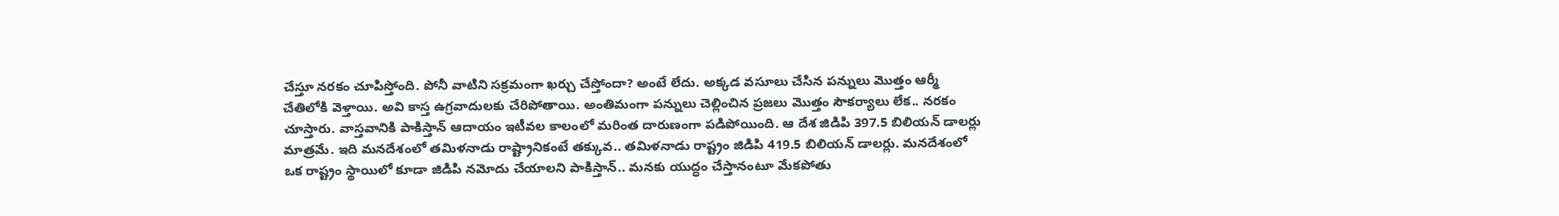చేస్తూ నరకం చూపిస్తోంది. పోనీ వాటిని సక్రమంగా ఖర్చు చేస్తోందా? అంటే లేదు. అక్కడ వసూలు చేసిన పన్నులు మొత్తం ఆర్మీ చేతిలోకి వెళ్తాయి. అవి కాస్త ఉగ్రవాదులకు చేరిపోతాయి. అంతిమంగా పన్నులు చెల్లించిన ప్రజలు మొత్తం సౌకర్యాలు లేక.. నరకం చూస్తారు. వాస్తవానికి పాకిస్తాన్ ఆదాయం ఇటీవల కాలంలో మరింత దారుణంగా పడిపోయింది. ఆ దేశ జిడిపి 397.5 బిలియన్ డాలర్లు మాత్రమే. ఇది మనదేశంలో తమిళనాడు రాష్ట్రానికంటే తక్కువ.. తమిళనాడు రాష్ట్రం జిడిపి 419.5 బిలియన్ డాలర్లు. మనదేశంలో ఒక రాష్ట్రం స్థాయిలో కూడా జిడిపి నమోదు చేయాలని పాకిస్తాన్.. మనకు యుద్ధం చేస్తానంటూ మేకపోతు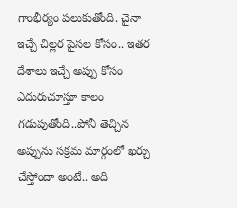గాంభీర్యం పలుకుతోంది. చైనా ఇచ్చే చిల్లర పైసల కోసం.. ఇతర దేశాలు ఇచ్చే అప్పు కోసం ఎదురుచూస్తూ కాలం గడుపుతోంది..పోనీ తెచ్చిన అప్పును సక్రమ మార్గంలో ఖర్చు చేస్తోందా అంటే.. అది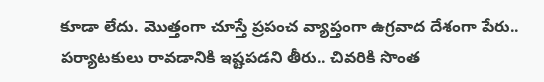కూడా లేదు. మొత్తంగా చూస్తే ప్రపంచ వ్యాప్తంగా ఉగ్రవాద దేశంగా పేరు.. పర్యాటకులు రావడానికి ఇష్టపడని తీరు.. చివరికి సొంత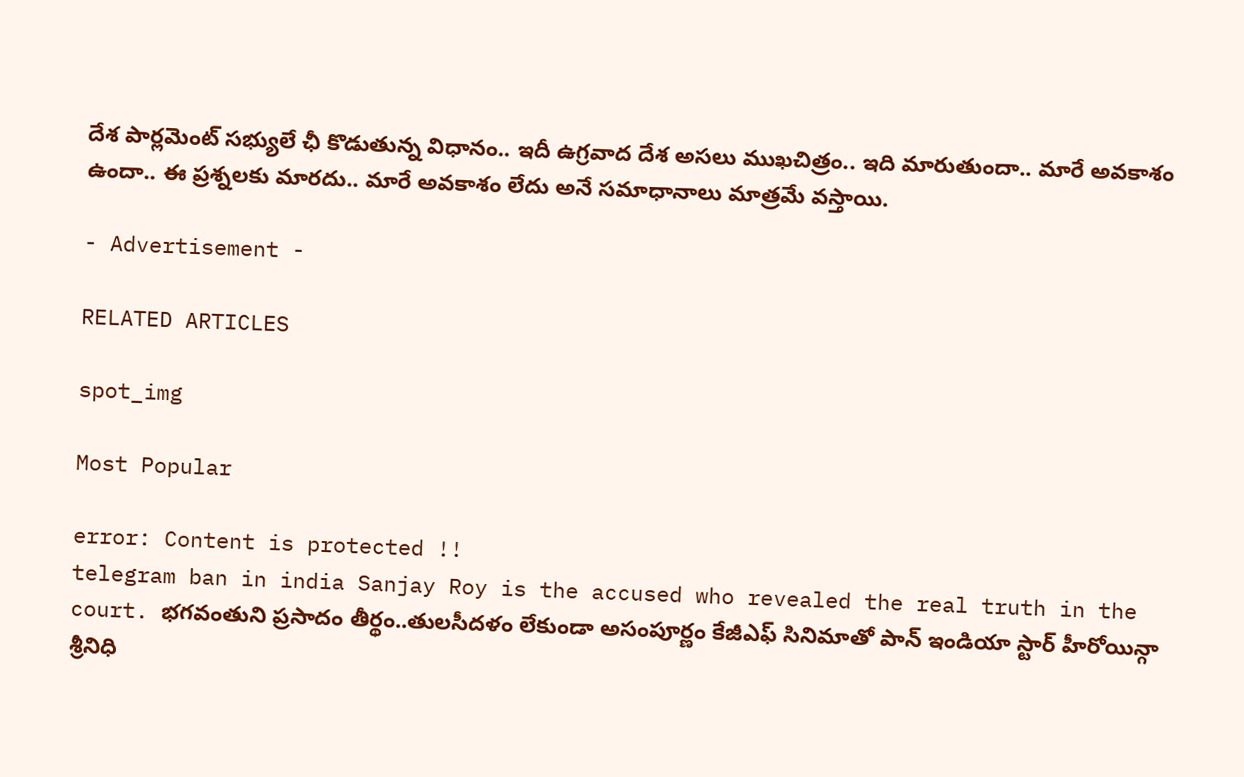దేశ పార్లమెంట్ సభ్యులే ఛీ కొడుతున్న విధానం.. ఇదీ ఉగ్రవాద దేశ అసలు ముఖచిత్రం.. ఇది మారుతుందా.. మారే అవకాశం ఉందా.. ఈ ప్రశ్నలకు మారదు.. మారే అవకాశం లేదు అనే సమాధానాలు మాత్రమే వస్తాయి.

- Advertisement -

RELATED ARTICLES

spot_img

Most Popular

error: Content is protected !!
telegram ban in india Sanjay Roy is the accused who revealed the real truth in the court. భగవంతుని ప్రసాదం తీర్థం..తులసీదళం లేకుండా అసంపూర్ణం కేజీఎఫ్ సినిమాతో పాన్ ఇండియా స్టార్ హీరోయిన్గా శ్రీనిధి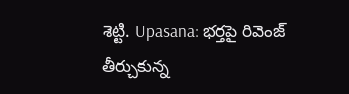శెట్టి. Upasana: భర్తపై రివెంజ్ తీర్చుకున్న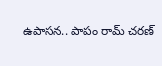ఉపాసన.. పాపం రామ్ చరణ్